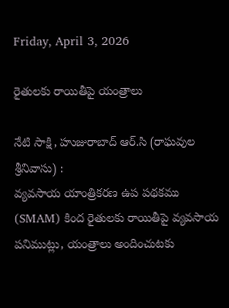Friday, April 3, 2026

రైతులకు రాయితీపై యంత్రాలు

నేటి సాక్షి, హుజురాబాద్ ఆర్.సి (రాఘవుల శ్రీనివాసు) :
వ్యవసాయ యాంత్రికరణ ఉప పథకము (SMAM) కింద రైతులకు రాయితీపై వ్యవసాయ పనిముట్లు, యంత్రాలు అందించుటకు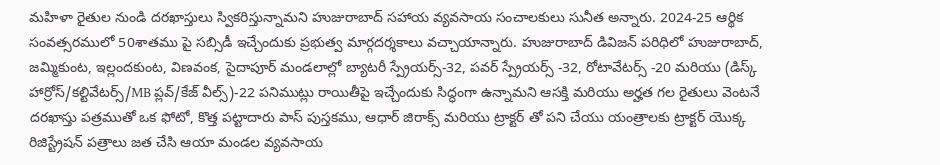మహిళా రైతుల నుండి దరఖాస్తులు స్వికరిస్తున్నామని హుజురాబాద్ సహాయ వ్యవసాయ సంచాలకులు సునీత అన్నారు. 2024-25 ఆర్థిక సంవత్సరములో 50శాతము పై సబ్సిడీ ఇచ్చేందుకు ప్రభుత్వ మార్గదర్శకాలు వచ్చాయాన్నారు. హుజురాబాద్ డివిజన్ పరిధిలో హుజురాబాద్, జమ్మికుంట, ఇల్లందకుంట, విణవంక, సైదాపూర్ మండలాల్లో బ్యాటరీ స్ప్రేయర్స్-32, పవర్ స్ప్రేయర్స్ -32, రోటావేటర్స్ -20 మరియు (డిస్క్ హార్రోస్/కల్టివేటర్స్/MB ప్లవ్/కేజ్ వీల్స్)-22 పనిముట్లు రాయితీపై ఇచ్చేందుకు సిద్ధంగా ఉన్నామని ఆసక్తి మరియు అర్హత గల రైతులు వెంటనే దరఖాస్తు పత్రముతో ఒక ఫోటో, కొత్త పట్టాదారు పాస్ పుస్తకము, ఆధార్ జిరాక్స్ మరియు ట్రాక్టర్ తో పని చేయు యంత్రాలకు ట్రాక్టర్ యొక్క రిజిస్ట్రేషన్ పత్రాలు జత చేసి ఆయా మండల వ్యవసాయ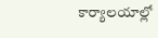కార్యాలయాల్లో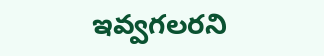ఇవ్వగలరని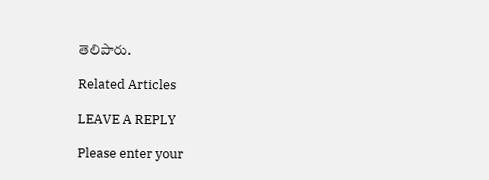తెలిపారు.

Related Articles

LEAVE A REPLY

Please enter your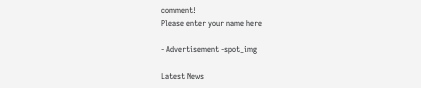comment!
Please enter your name here

- Advertisement -spot_img

Latest News